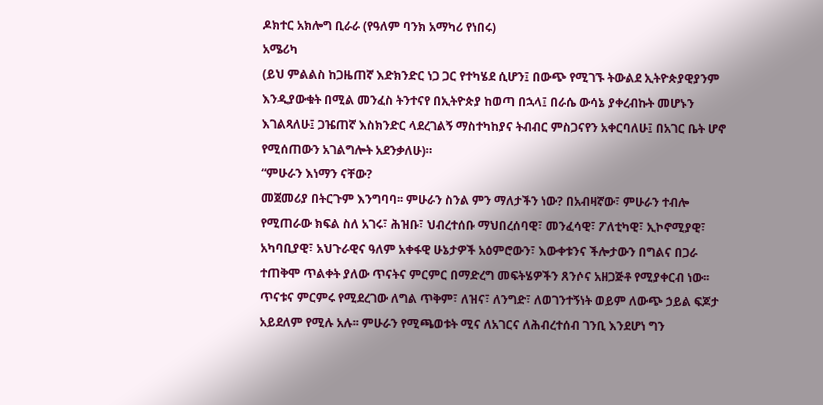ዶክተር አክሎግ ቢራራ (የዓለም ባንክ አማካሪ የነበሩ)
አሜሪካ
(ይህ ምልልስ ከጋዜጠኛ እድክንድር ነጋ ጋር የተካሄደ ሲሆን፤ በውጭ የሚገኙ ትውልደ ኢትዮጵያዊያንም እንዲያውቁት በሚል መንፈስ ትንተናየ በኢትዮጵያ ከወጣ በኋላ፤ በራሴ ውሳኔ ያቀረብኩት መሆኑን እገልጻለሁ፤ ጋዤጠኛ እስክንድር ላደረገልኝ ማስተካከያና ትብብር ምስጋናየን አቀርባለሁ፤ በአገር ቤት ሆኖ የሚሰጠውን አገልግሎት አደንቃለሁ)።
“ምሁራን እነማን ናቸው?
መጀመሪያ በትርጉም እንግባባ፡፡ ምሁራን ስንል ምን ማለታችን ነው? በአብዛኛው፣ ምሁራን ተብሎ የሚጠራው ክፍል ስለ አገሩ፣ ሕዝቡ፣ ህብረተሰቡ ማህበረሰባዊ፣ መንፈሳዊ፣ ፖለቲካዊ፣ ኢኮኖሚያዊ፣ አካባቢያዊ፣ አህጉራዊና ዓለም አቀፋዊ ሁኔታዎች አዕምሮውን፣ እውቀቱንና ችሎታውን በግልና በጋራ ተጠቅሞ ጥልቀት ያለው ጥናትና ምርምር በማድረግ መፍትሄዎችን ጸንሶና አዘጋጅቶ የሚያቀርብ ነው፡፡ ጥናቱና ምርምሩ የሚደረገው ለግል ጥቅም፣ ለዝና፣ ለንግድ፣ ለወገንተኝነት ወይም ለውጭ ኃይል ፍጆታ አይደለም የሚሉ አሉ፡፡ ምሁራን የሚጫወቱት ሚና ለአገርና ለሕብረተሰብ ገንቢ እንደሆነ ግን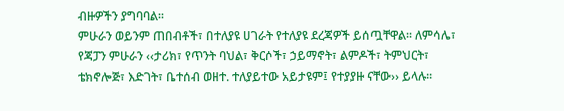ብዙዎችን ያግባባል፡፡
ምሁራን ወይንም ጠበብቶች፣ በተለያዩ ሀገራት የተለያዩ ደረጃዎች ይሰጧቸዋል፡፡ ለምሳሌ፣ የጃፓን ምሁራን ‹‹ታሪክ፣ የጥንት ባህል፣ ቅርሶች፣ ኃይማኖት፣ ልምዶች፣ ትምህርት፣ ቴክኖሎጅ፣ እድገት፣ ቤተሰብ ወዘተ. ተለያይተው አይታዩም፤ የተያያዙ ናቸው›› ይላሉ፡፡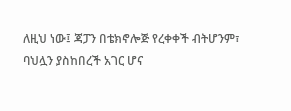ለዚህ ነው፤ ጃፓን በቴክኖሎጅ የረቀቀች ብትሆንም፣ ባህሏን ያስከበረች አገር ሆና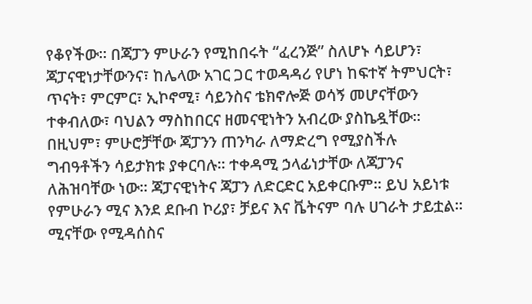የቆየችው፡፡ በጃፓን ምሁራን የሚከበሩት “ፈረንጅ” ስለሆኑ ሳይሆን፣ ጃፓናዊነታቸውንና፣ ከሌላው አገር ጋር ተወዳዳሪ የሆነ ከፍተኛ ትምህርት፣ ጥናት፣ ምርምር፣ ኢኮኖሚ፣ ሳይንስና ቴክኖሎጅ ወሳኝ መሆናቸውን ተቀብለው፣ ባህልን ማስከበርና ዘመናዊነትን አብረው ያስኬዷቸው፡፡ በዚህም፣ ምሁሮቻቸው ጃፓንን ጠንካራ ለማድረግ የሚያስችሉ ግብዓቶችን ሳይታክቱ ያቀርባሉ፡፡ ተቀዳሚ ኃላፊነታቸው ለጃፓንና ለሕዝባቸው ነው፡፡ ጃፓናዊነትና ጃፓን ለድርድር አይቀርቡም፡፡ ይህ አይነቱ የምሁራን ሚና እንደ ደቡብ ኮሪያ፣ ቻይና እና ቬትናም ባሉ ሀገራት ታይቷል፡፡ ሚናቸው የሚዳሰስና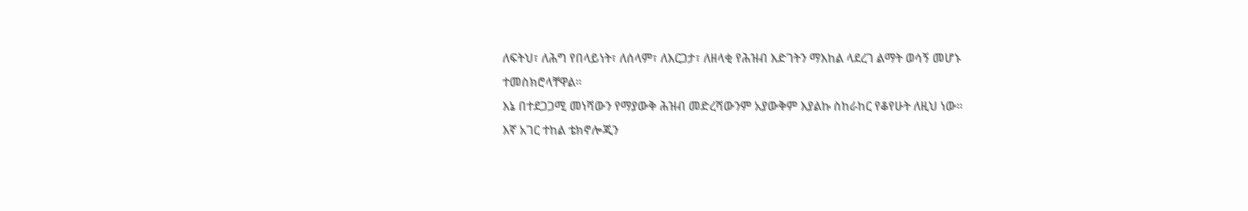ለፍትህ፣ ለሕግ የበላይነት፣ ለሰላም፣ ለእርጋታ፣ ለዘላቂ የሕዝብ እድገትን ማእከል ላደረገ ልማት ወሳኝ መሆኑ ተመስክሮላቸዋል፡፡
እኔ በተደጋጋሚ መነሻውን የማያውቅ ሕዝብ መድረሻውንም አያውቅም እያልኩ ስከራከር የቆየሁት ለዚህ ነው።
እኛ አገር ተከል ቴክኖሎጂን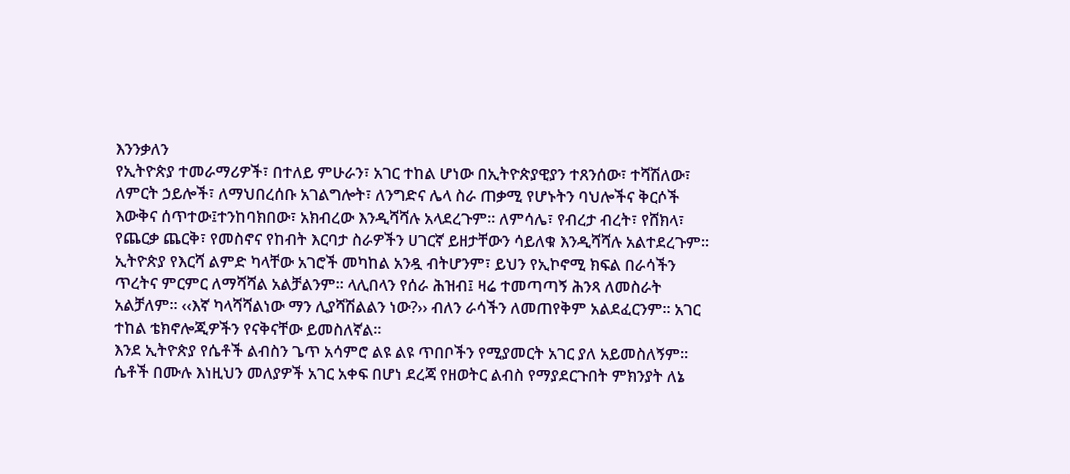እንንቃለን
የኢትዮጵያ ተመራማሪዎች፣ በተለይ ምሁራን፣ አገር ተከል ሆነው በኢትዮጵያዊያን ተጸንሰው፣ ተሻሽለው፣ ለምርት ኃይሎች፣ ለማህበረሰቡ አገልግሎት፣ ለንግድና ሌላ ስራ ጠቃሚ የሆኑትን ባህሎችና ቅርሶች እውቅና ሰጥተው፤ተንከባክበው፣ አክብረው እንዲሻሻሉ አላደረጉም፡፡ ለምሳሌ፣ የብረታ ብረት፣ የሸክላ፣ የጨርቃ ጨርቅ፣ የመስኖና የከብት እርባታ ስራዎችን ሀገርኛ ይዘታቸውን ሳይለቁ እንዲሻሻሉ አልተደረጉም፡፡ ኢትዮጵያ የእርሻ ልምድ ካላቸው አገሮች መካከል አንዷ ብትሆንም፣ ይህን የኢኮኖሚ ክፍል በራሳችን ጥረትና ምርምር ለማሻሻል አልቻልንም፡፡ ላሊበላን የሰራ ሕዝብ፤ ዛሬ ተመጣጣኝ ሕንጻ ለመስራት አልቻለም። ‹‹እኛ ካላሻሻልነው ማን ሊያሻሽልልን ነው?›› ብለን ራሳችን ለመጠየቅም አልደፈርንም፡፡ አገር ተከል ቴክኖሎጂዎችን የናቅናቸው ይመስለኛል፡፡
እንደ ኢትዮጵያ የሴቶች ልብስን ጌጥ አሳምሮ ልዩ ልዩ ጥበቦችን የሚያመርት አገር ያለ አይመስለኝም። ሴቶች በሙሉ እነዚህን መለያዎች አገር አቀፍ በሆነ ደረጃ የዘወትር ልብስ የማያደርጉበት ምክንያት ለኔ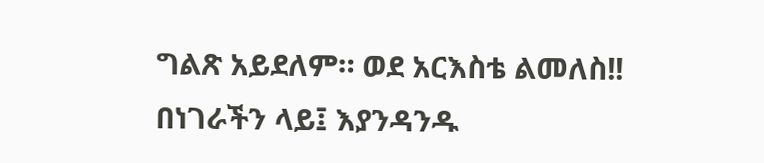ግልጽ አይደለም። ወደ አርእስቴ ልመለስ!!
በነገራችን ላይ፤ እያንዳንዱ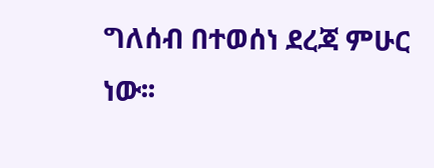ግለሰብ በተወሰነ ደረጃ ምሁር ነው፡፡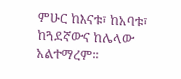ምሁር ከእናቱ፣ ከአባቱ፣ ከጓደኛውና ከሌላው አልተማረም፡፡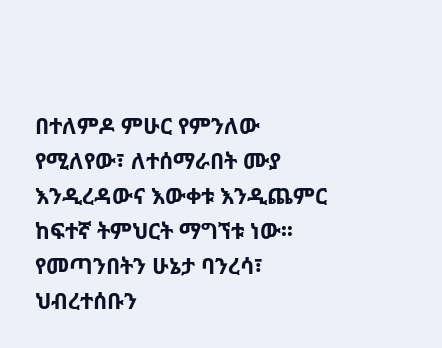በተለምዶ ምሁር የምንለው የሚለየው፣ ለተሰማራበት ሙያ እንዲረዳውና እውቀቱ እንዲጨምር ከፍተኛ ትምህርት ማግኘቱ ነው፡፡ የመጣንበትን ሁኔታ ባንረሳ፣ ህብረተሰቡን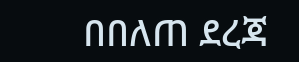በበለጠ ደረጃ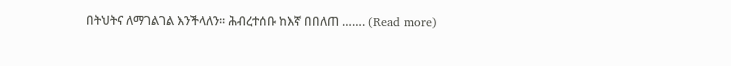በትህትና ለማገልገል እንችላለን፡፡ ሕብረተሰቡ ከእኛ በበለጠ ……. (Read more)